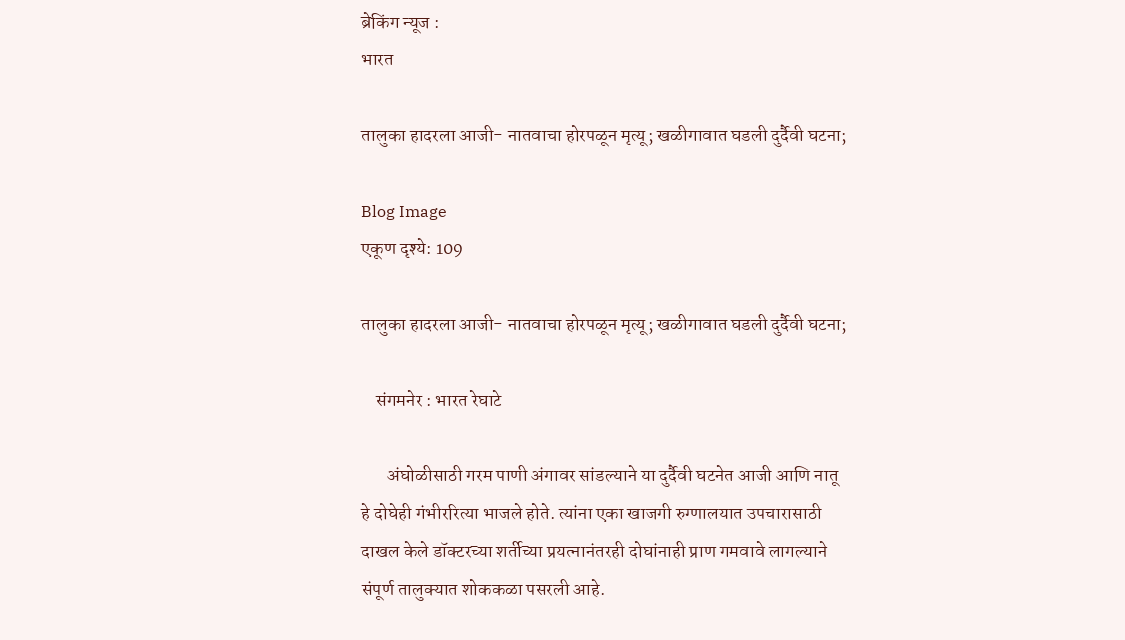ब्रेकिंग न्यूज :
भारत

तालुका हादरला आजी- नातवाचा होरपळून मृत्यू; खळीगावात घडली दुर्दैवी घटना;

Blog Image
एकूण दृश्ये: 109

तालुका हादरला आजी- नातवाचा होरपळून मृत्यू; खळीगावात घडली दुर्दैवी घटना;

    संगमनेर : भारत रेघाटे

       अंघोळीसाठी गरम पाणी अंगावर सांडल्याने या दुर्दैवी घटनेत आजी आणि नातू हे दोघेही गंभीररित्या भाजले होते. त्यांना एका खाजगी रुग्णालयात उपचारासाठी दाखल केले डॉक्टरच्या शर्तीच्या प्रयत्नानंतरही दोघांनाही प्राण गमवावे लागल्याने संपूर्ण तालुक्यात शोककळा पसरली आहे.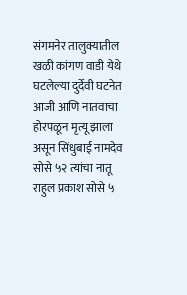संगमनेर तालुक्यातील खळी कांगण वाडी येथे घटलेल्या दुर्देवी घटनेत आजी आणि नातवाचा होरपळून मृत्यू झाला असून सिंधुबाई नामदेव सोसे ५२ त्यांचा नातू राहुल प्रकाश सोसे ५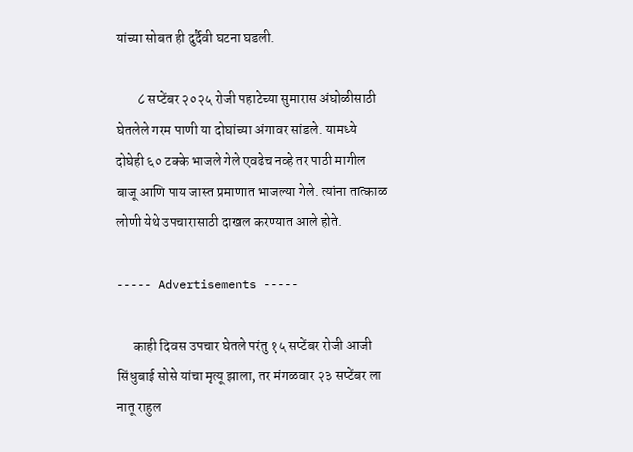यांच्या सोबत ही दुर्दैवी घटना घडली.

        ८ सप्टेंबर २०२५ रोजी पहाटेच्या सुमारास अंघोळीसाठी घेतलेले गरम पाणी या दोघांच्या अंगावर सांडले. यामध्ये दोघेही ६० टक्के भाजले गेले एवढेच नव्हे तर पाठी मागील बाजू आणि पाय जास्त प्रमाणात भाजल्या गेले. त्यांना तात्काळ लोणी येथे उपचारासाठी दाखल करण्यात आले होते.

----- Advertisements -----

      काही दिवस उपचार घेतले परंतु १५ सप्टेंबर रोजी आजी सिंधुबाई सोसे यांचा मृत्यू झाला, तर मंगळवार २३ सप्टेंबर ला नातू राहुल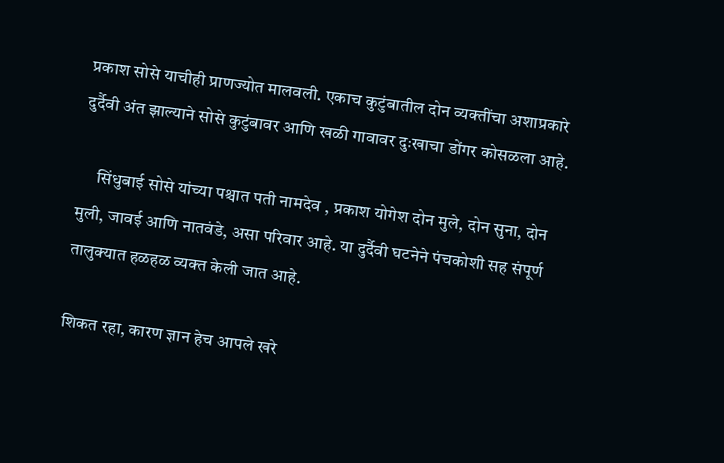प्रकाश सोसे याचीही प्राणज्योत मालवली. एकाच कुटुंबातील दोन व्यक्तींचा अशाप्रकारे दुर्दैवी अंत झाल्याने सोसे कुटुंबावर आणि खळी गावावर दुःखाचा डोंगर कोसळला आहे.

     सिंधुबाई सोसे यांच्या पश्चात पती नामदेव , प्रकाश योगेश दोन मुले, दोन सुना, दोन मुली, जावई आणि नातवंडे, असा परिवार आहे. या दुर्दैवी घटनेने पंचकोशी सह संपूर्ण तालुक्यात हळहळ व्यक्त केली जात आहे.

शिकत रहा, कारण ज्ञान हेच आपले खरे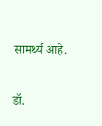सामर्थ्य आहे.

डॉ.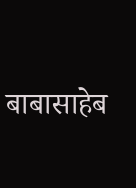बाबासाहेब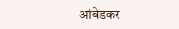आंबेडकर